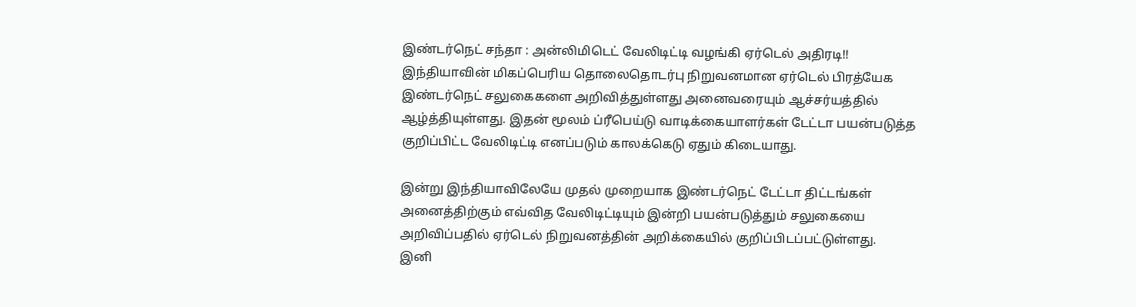இண்டர்நெட் சந்தா : அன்லிமிடெட் வேலிடிட்டி வழங்கி ஏர்டெல் அதிரடி!!
இந்தியாவின் மிகப்பெரிய தொலைதொடர்பு நிறுவனமான ஏர்டெல் பிரத்யேக இண்டர்நெட் சலுகைகளை அறிவித்துள்ளது அனைவரையும் ஆச்சர்யத்தில் ஆழ்த்தியுள்ளது. இதன் மூலம் ப்ரீபெய்டு வாடிக்கையாளர்கள் டேட்டா பயன்படுத்த குறிப்பிட்ட வேலிடிட்டி எனப்படும் காலக்கெடு ஏதும் கிடையாது.

இன்று இந்தியாவிலேயே முதல் முறையாக இண்டர்நெட் டேட்டா திட்டங்கள் அனைத்திற்கும் எவ்வித வேலிடிட்டியும் இன்றி பயன்படுத்தும் சலுகையை அறிவிப்பதில் ஏர்டெல் நிறுவனத்தின் அறிக்கையில் குறிப்பிடப்பட்டுள்ளது.
இனி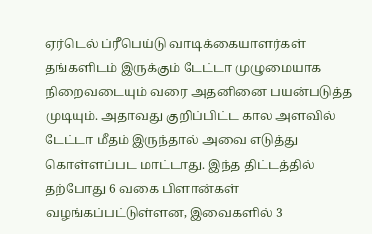ஏர்டெல் ப்ரீபெய்டு வாடிக்கையாளர்கள் தங்களிடம் இருக்கும் டேட்டா முழுமையாக நிறைவடையும் வரை அதனினை பயன்படுத்த முடியும். அதாவது குறிப்பிட்ட கால அளவில் டேட்டா மீதம் இருந்தால் அவை எடுத்து கொள்ளப்பட மாட்டாது. இந்த திட்டத்தில் தற்போது 6 வகை பிளான்கள் வழங்கப்பட்டுள்ளன, இவைகளில் 3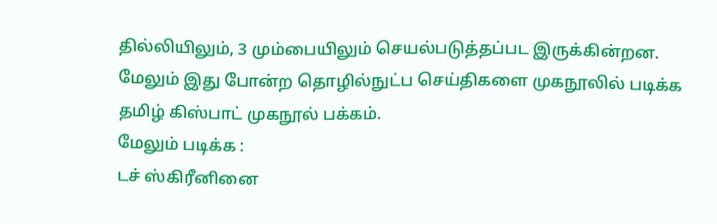தில்லியிலும், 3 மும்பையிலும் செயல்படுத்தப்பட இருக்கின்றன.
மேலும் இது போன்ற தொழில்நுட்ப செய்திகளை முகநூலில் படிக்க தமிழ் கிஸ்பாட் முகநூல் பக்கம்.
மேலும் படிக்க :
டச் ஸ்கிரீனினை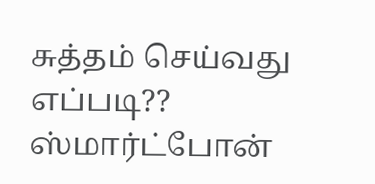சுத்தம் செய்வது எப்படி??
ஸ்மார்ட்போன்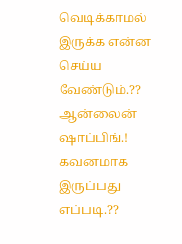வெடிக்காமல் இருக்க என்ன செய்ய வேண்டும்.??
ஆன்லைன் ஷாப்பிங்.! கவனமாக இருப்பது எப்படி.??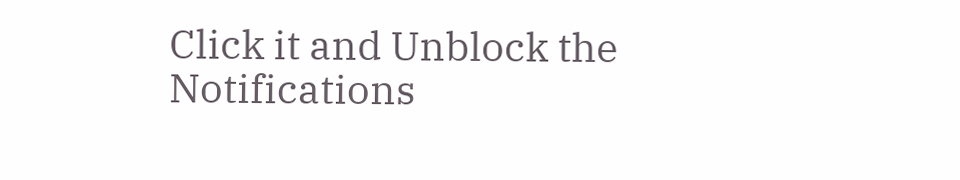Click it and Unblock the Notifications